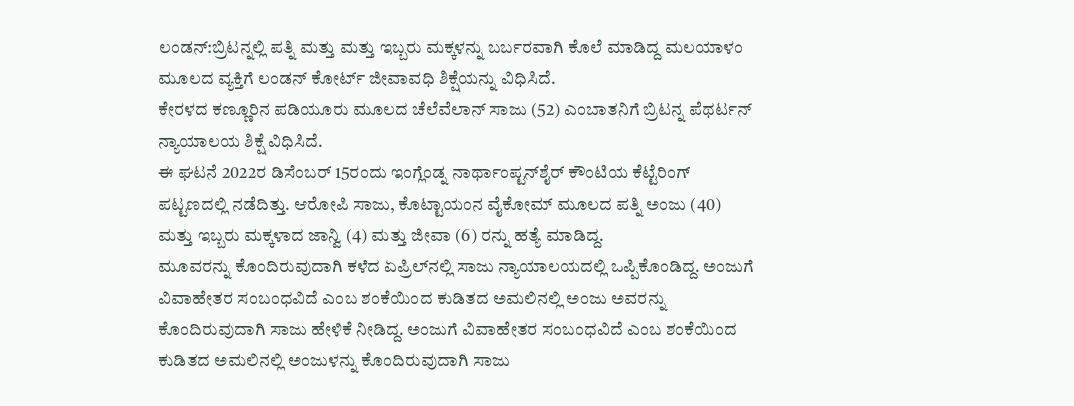ಲಂಡನ್:ಬ್ರಿಟನ್ನಲ್ಲಿ ಪತ್ನಿ ಮತ್ತು ಮತ್ತು ಇಬ್ಬರು ಮಕ್ಕಳನ್ನು ಬರ್ಬರವಾಗಿ ಕೊಲೆ ಮಾಡಿದ್ದ ಮಲಯಾಳಂ ಮೂಲದ ವ್ಯಕ್ತಿಗೆ ಲಂಡನ್ ಕೋರ್ಟ್ ಜೀವಾವಧಿ ಶಿಕ್ಷೆಯನ್ನು ವಿಧಿಸಿದೆ.
ಕೇರಳದ ಕಣ್ಣೂರಿನ ಪಡಿಯೂರು ಮೂಲದ ಚೆಲೆವೆಲಾನ್ ಸಾಜು (52) ಎಂಬಾತನಿಗೆ ಬ್ರಿಟನ್ನ ಪೆಥರ್ಟನ್ ನ್ಯಾಯಾಲಯ ಶಿಕ್ಷೆ ವಿಧಿಸಿದೆ.
ಈ ಘಟನೆ 2022ರ ಡಿಸೆಂಬರ್ 15ರಂದು ಇಂಗ್ಲೆಂಡ್ನ ನಾರ್ಥಾಂಪ್ಟನ್‌ಶೈರ್ ಕೌಂಟಿಯ ಕೆಟ್ಟೆರಿಂಗ್ ಪಟ್ಟಣದಲ್ಲಿ ನಡೆದಿತ್ತು. ಆರೋಪಿ ಸಾಜು, ಕೊಟ್ಟಾಯಂನ ವೈಕೋಮ್ ಮೂಲದ ಪತ್ನಿ ಅಂಜು (40) ಮತ್ತು ಇಬ್ಬರು ಮಕ್ಕಳಾದ ಜಾನ್ವಿ (4) ಮತ್ತು ಜೀವಾ (6) ರನ್ನು ಹತ್ಯೆ ಮಾಡಿದ್ದ.
ಮೂವರನ್ನು ಕೊಂದಿರುವುದಾಗಿ ಕಳೆದ ಏಪ್ರಿಲ್‌ನಲ್ಲಿ ಸಾಜು ನ್ಯಾಯಾಲಯದಲ್ಲಿ ಒಪ್ಪಿಕೊಂಡಿದ್ದ. ಅಂಜುಗೆ ವಿವಾಹೇತರ ಸಂಬಂಧವಿದೆ ಎಂಬ ಶಂಕೆಯಿಂದ ಕುಡಿತದ ಅಮಲಿನಲ್ಲಿ ಅಂಜು ಅವರನ್ನು ಕೊಂದಿರುವುದಾಗಿ ಸಾಜು ಹೇಳಿಕೆ ನೀಡಿದ್ದ. ಅಂಜುಗೆ ವಿವಾಹೇತರ ಸಂಬಂಧವಿದೆ ಎಂಬ ಶಂಕೆಯಿಂದ ಕುಡಿತದ ಅಮಲಿನಲ್ಲಿ ಅಂಜುಳನ್ನು ಕೊಂದಿರುವುದಾಗಿ ಸಾಜು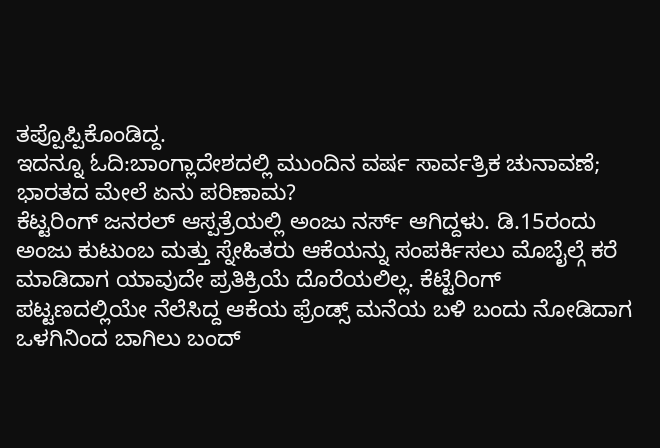ತಪ್ಪೊಪ್ಪಿಕೊಂಡಿದ್ದ.
ಇದನ್ನೂ ಓದಿ:ಬಾಂಗ್ಲಾದೇಶದಲ್ಲಿ ಮುಂದಿನ ವರ್ಷ ಸಾರ್ವತ್ರಿಕ ಚುನಾವಣೆ; ಭಾರತದ ಮೇಲೆ ಏನು ಪರಿಣಾಮ?
ಕೆಟ್ಟರಿಂಗ್ ಜನರಲ್ ಆಸ್ಪತ್ರೆಯಲ್ಲಿ ಅಂಜು ನರ್ಸ್ ಆಗಿದ್ದಳು. ಡಿ.15ರಂದು ಅಂಜು ಕುಟುಂಬ ಮತ್ತು ಸ್ನೇಹಿತರು ಆಕೆಯನ್ನು ಸಂಪರ್ಕಿಸಲು ಮೊಬೈಲ್ಗೆ ಕರೆ ಮಾಡಿದಾಗ ಯಾವುದೇ ಪ್ರತಿಕ್ರಿಯೆ ದೊರೆಯಲಿಲ್ಲ. ಕೆಟ್ಟೆರಿಂಗ್ ಪಟ್ಟಣದಲ್ಲಿಯೇ ನೆಲೆಸಿದ್ದ ಆಕೆಯ ಫ್ರೆಂಡ್ಸ್ ಮನೆಯ ಬಳಿ ಬಂದು ನೋಡಿದಾಗ ಒಳಗಿನಿಂದ ಬಾಗಿಲು ಬಂದ್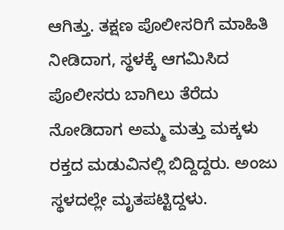ಆಗಿತ್ತು. ತಕ್ಷಣ ಪೊಲೀಸರಿಗೆ ಮಾಹಿತಿ ನೀಡಿದಾಗ, ಸ್ಥಳಕ್ಕೆ ಆಗಮಿಸಿದ ಪೊಲೀಸರು ಬಾಗಿಲು ತೆರೆದು ನೋಡಿದಾಗ ಅಮ್ಮ ಮತ್ತು ಮಕ್ಕಳು ರಕ್ತದ ಮಡುವಿನಲ್ಲಿ ಬಿದ್ದಿದ್ದರು. ಅಂಜು ಸ್ಥಳದಲ್ಲೇ ಮೃತಪಟ್ಟಿದ್ದಳು.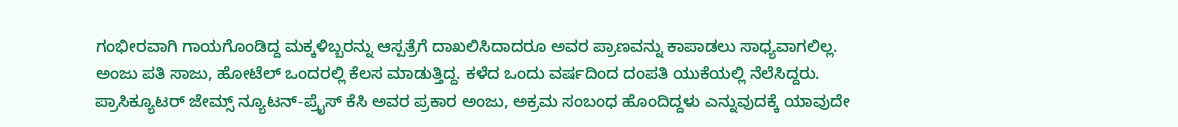ಗಂಭೀರವಾಗಿ ಗಾಯಗೊಂಡಿದ್ದ ಮಕ್ಕಳಿಬ್ಬರನ್ನು ಆಸ್ಪತ್ರೆಗೆ ದಾಖಲಿಸಿದಾದರೂ ಅವರ ಪ್ರಾಣವನ್ನು ಕಾಪಾಡಲು ಸಾಧ್ಯವಾಗಲಿಲ್ಲ.
ಅಂಜು ಪತಿ ಸಾಜು, ಹೋಟೆಲ್ ಒಂದರಲ್ಲಿ ಕೆಲಸ ಮಾಡುತ್ತಿದ್ದ. ಕಳೆದ ಒಂದು ವರ್ಷದಿಂದ ದಂಪತಿ ಯುಕೆಯಲ್ಲಿ ನೆಲೆಸಿದ್ದರು. ಪ್ರಾಸಿಕ್ಯೂಟರ್ ಜೇಮ್ಸ್ ನ್ಯೂಟನ್-ಪ್ರೈಸ್ ಕೆಸಿ ಅವರ ಪ್ರಕಾರ ಅಂಜು, ಅಕ್ರಮ ಸಂಬಂಧ ಹೊಂದಿದ್ದಳು ಎನ್ನುವುದಕ್ಕೆ ಯಾವುದೇ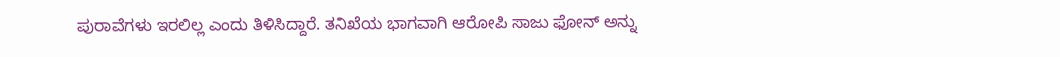ಪುರಾವೆಗಳು ಇರಲಿಲ್ಲ ಎಂದು ತಿಳಿಸಿದ್ದಾರೆ. ತನಿಖೆಯ ಭಾಗವಾಗಿ ಆರೋಪಿ ಸಾಜು ಫೋನ್ ಅನ್ನು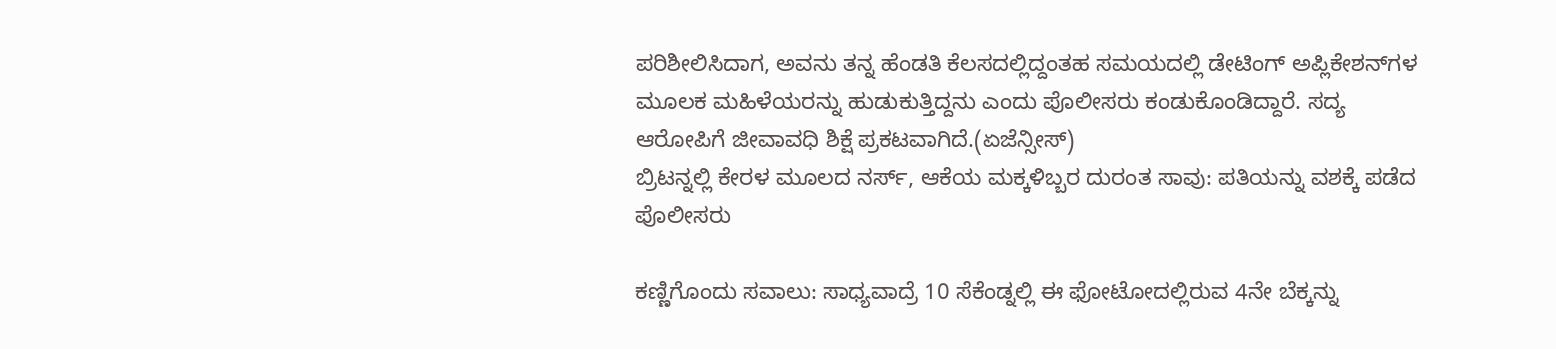ಪರಿಶೀಲಿಸಿದಾಗ, ಅವನು ತನ್ನ ಹೆಂಡತಿ ಕೆಲಸದಲ್ಲಿದ್ದಂತಹ ಸಮಯದಲ್ಲಿ ಡೇಟಿಂಗ್ ಅಪ್ಲಿಕೇಶನ್‌ಗಳ ಮೂಲಕ ಮಹಿಳೆಯರನ್ನು ಹುಡುಕುತ್ತಿದ್ದನು ಎಂದು ಪೊಲೀಸರು ಕಂಡುಕೊಂಡಿದ್ದಾರೆ. ಸದ್ಯ ಆರೋಪಿಗೆ ಜೀವಾವಧಿ ಶಿಕ್ಷೆ ಪ್ರಕಟವಾಗಿದೆ.(ಏಜೆನ್ಸೀಸ್)
ಬ್ರಿಟನ್ನಲ್ಲಿ ಕೇರಳ ಮೂಲದ ನರ್ಸ್, ಆಕೆಯ ಮಕ್ಕಳಿಬ್ಬರ ದುರಂತ ಸಾವು: ಪತಿಯನ್ನು ವಶಕ್ಕೆ ಪಡೆದ ಪೊಲೀಸರು

ಕಣ್ಣಿಗೊಂದು ಸವಾಲು: ಸಾಧ್ಯವಾದ್ರೆ 10 ಸೆಕೆಂಡ್ನಲ್ಲಿ ಈ ಫೋಟೋದಲ್ಲಿರುವ 4ನೇ ಬೆಕ್ಕನ್ನು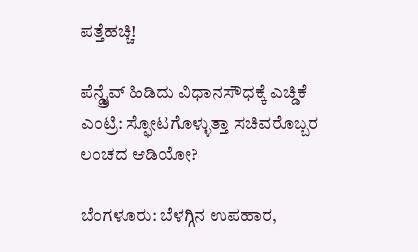ಪತ್ತೆಹಚ್ಚಿ!

ಪೆನ್ಡ್ರೈವ್ ಹಿಡಿದು ವಿಧಾನಸೌಧಕ್ಕೆ ಎಚ್ಡಿಕೆ ಎಂಟ್ರಿ: ಸ್ಫೋಟಗೊಳ್ಳುತ್ತಾ ಸಚಿವರೊಬ್ಬರ ಲಂಚದ ಆಡಿಯೋ?

ಬೆಂಗಳೂರು: ಬೆಳಗ್ಗಿನ ಉಪಹಾರ,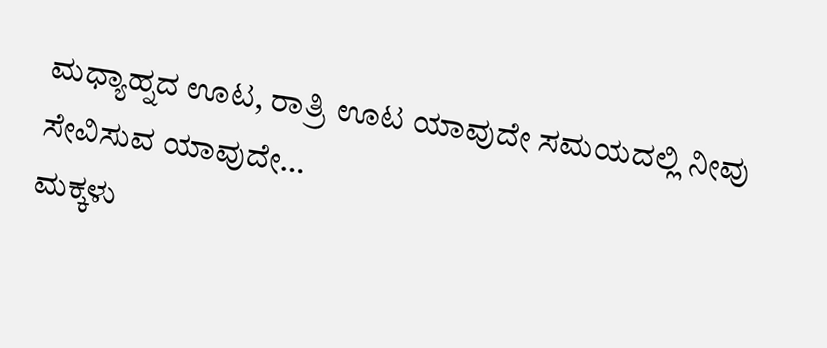ಮಧ್ಯಾಹ್ನದ ಊಟ, ರಾತ್ರಿ ಊಟ ಯಾವುದೇ ಸಮಯದಲ್ಲಿ ನೀವು ಸೇವಿಸುವ ಯಾವುದೇ…
ಮಕ್ಕಳು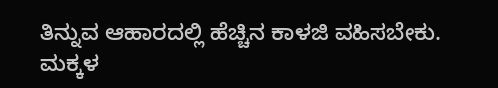ತಿನ್ನುವ ಆಹಾರದಲ್ಲಿ ಹೆಚ್ಚಿನ ಕಾಳಜಿ ವಹಿಸಬೇಕು. ಮಕ್ಕಳ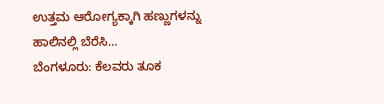ಉತ್ತಮ ಆರೋಗ್ಯಕ್ಕಾಗಿ ಹಣ್ಣುಗಳನ್ನು ಹಾಲಿನಲ್ಲಿ ಬೆರೆಸಿ…
ಬೆಂಗಳೂರು: ಕೆಲವರು ತೂಕ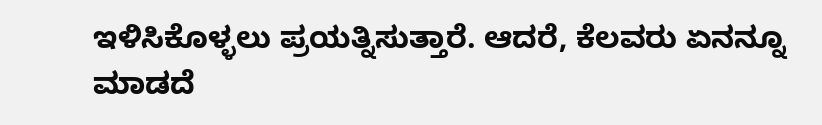ಇಳಿಸಿಕೊಳ್ಳಲು ಪ್ರಯತ್ನಿಸುತ್ತಾರೆ. ಆದರೆ, ಕೆಲವರು ಏನನ್ನೂ ಮಾಡದೆ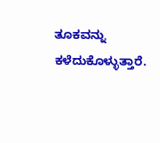ತೂಕವನ್ನು ಕಳೆದುಕೊಳ್ಳುತ್ತಾರೆ.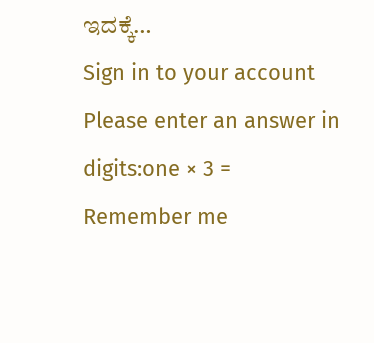ಇದಕ್ಕೆ…
Sign in to your account
Please enter an answer in digits:one × 3 =
Remember me